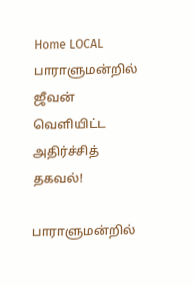Home LOCAL பாராளுமன்றில் ஜீவன் வௌியிட்ட அதிர்ச்சித் தகவல்!

பாராளுமன்றில்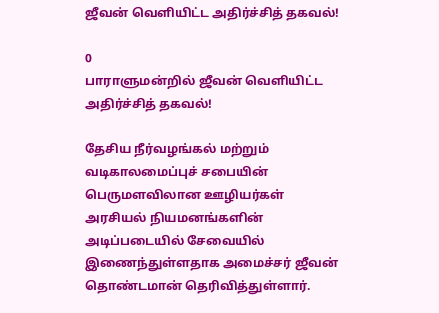ஜீவன் வௌியிட்ட அதிர்ச்சித் தகவல்!

0
பாராளுமன்றில் ஜீவன் வௌியிட்ட அதிர்ச்சித் தகவல்!

தேசிய நீர்வழங்கல் மற்றும் வடிகாலமைப்புச் சபையின் பெருமளவிலான ஊழியர்கள் அரசியல் நியமனங்களின் அடிப்படையில் சேவையில் இணைந்துள்ளதாக அமைச்சர் ஜீவன் தொண்டமான் தெரிவித்துள்ளார்.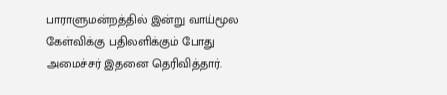பாராளுமன்றத்தில் இன்று வாய்மூல கேள்விக்கு பதிலளிக்கும் போது அமைச்சர் இதனை தெரிவித்தார்.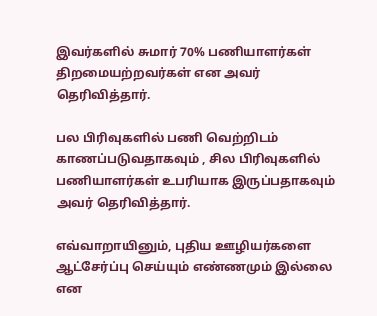இவர்களில் சுமார் 70% பணியாளர்கள் திறமையற்றவர்கள் என அவர் தெரிவித்தார்.

பல பிரிவுகளில் பணி வெற்றிடம் காணப்படுவதாகவும் , சில பிரிவுகளில் பணியாளர்கள் உபரியாக இருப்பதாகவும் அவர் தெரிவித்தார்.

எவ்வாறாயினும், புதிய ஊழியர்களை ஆட்சேர்ப்பு செய்யும் எண்ணமும் இல்லை என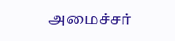அமைச்சர்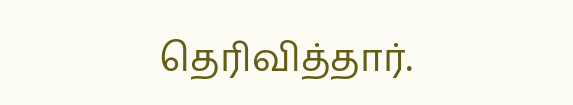தெரிவித்தார்.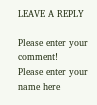LEAVE A REPLY

Please enter your comment!
Please enter your name here